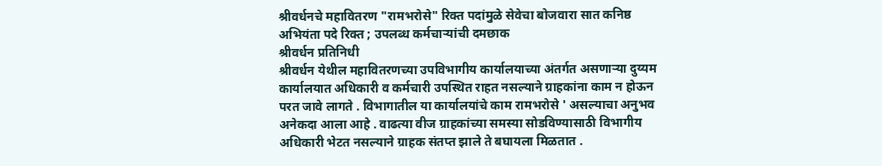श्रीवर्धनचे महावितरण "रामभरोसे" रिक्त पदांमुळे सेवेचा बोजवारा सात कनिष्ठ अभियंता पदे रिक्त ; उपलब्ध कर्मचाऱ्यांची दमछाक
श्रीवर्धन प्रतिनिधी
श्रीवर्धन येथील महावितरणच्या उपविभागीय कार्यालयाच्या अंतर्गत असणाऱ्या दुय्यम कार्यालयात अधिकारी व कर्मचारी उपस्थित राहत नसल्याने ग्राहकांना काम न होऊन परत जावे लागते . विभागातील या कार्यालयांचे काम रामभरोसे ' असल्याचा अनुभव अनेकदा आला आहे . वाढत्या वीज ग्राहकांच्या समस्या सोडविण्यासाठी विभागीय अधिकारी भेटत नसल्याने ग्राहक संतप्त झाले ते बघायला मिळतात .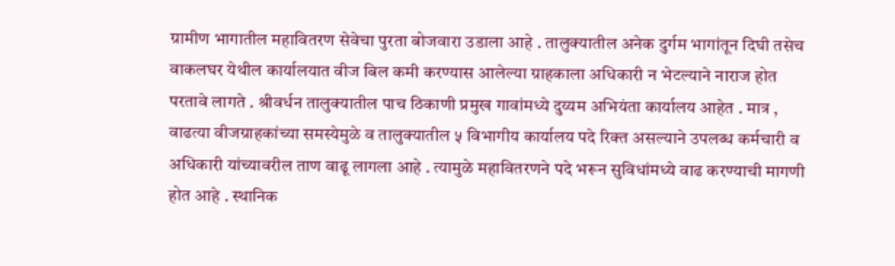ग्रामीण भागातील महावितरण सेवेचा पुरता बोजवारा उडाला आहे . तालुक्यातील अनेक दुर्गम भागांतून दिघी तसेच वाकलघर येथील कार्यालयात वीज बिल कमी करण्यास आलेल्या ग्राहकाला अधिकारी न भेटल्याने नाराज होत परतावे लागते . श्रीवर्धन तालुक्यातील पाच ठिकाणी प्रमुख गावांमध्ये दुय्यम अभियंता कार्यालय आहेत . मात्र , वाढत्या वीजग्राहकांच्या समस्येमुळे व तालुक्यातील ५ विभागीय कार्यालय पदे रिक्त असल्याने उपलब्ध कर्मचारी व अधिकारी यांच्यावरील ताण वाढू लागला आहे . त्यामुळे महावितरणने पदे भरून सुविधांमध्ये वाढ करण्याची मागणी होत आहे . स्थानिक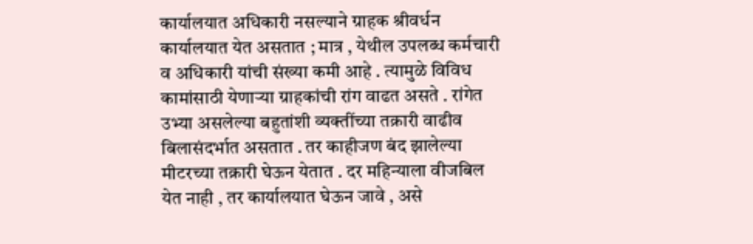कार्यालयात अधिकारी नसल्याने ग्राहक श्रीवर्धन कार्यालयात येत असतात ; मात्र , येथील उपलब्ध कर्मचारी व अधिकारी यांची संख्या कमी आहे . त्यामुळे विविध कामांसाठी येणाऱ्या ग्राहकांची रांग वाढत असते . रांगेत उभ्या असलेल्या बहुतांशी व्यक्तींच्या तक्रारी वाढीव बिलासंदर्भात असतात . तर काहीजण बंद झालेल्या मीटरच्या तक्रारी घेऊन येतात . दर महिन्याला वीजबिल येत नाही , तर कार्यालयात घेऊन जावे , असे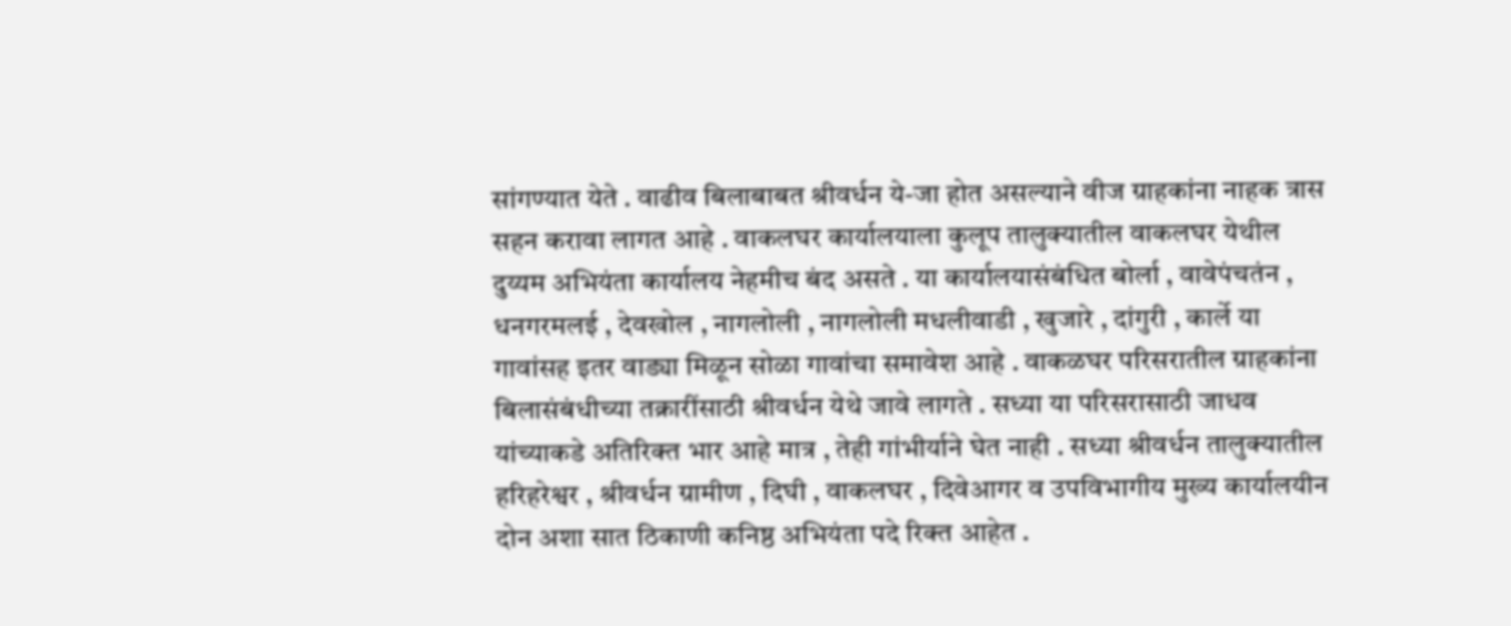सांगण्यात येते . वाढीव बिलाबाबत श्रीवर्धन ये-जा होत असल्याने वीज ग्राहकांना नाहक त्रास सहन करावा लागत आहे . वाकलघर कार्यालयाला कुलूप तालुक्यातील वाकलघर येथील दुय्यम अभियंता कार्यालय नेहमीच बंद असते . या कार्यालयासंबंधित बोर्ला , वावेपंचतंन , धनगरमलई , देवखोल , नागलोली , नागलोली मधलीवाडी , खुजारे , दांगुरी , कार्ले या गावांसह इतर वाड्या मिळून सोळा गावांचा समावेश आहे . वाकळघर परिसरातील ग्राहकांना बिलासंबंधीच्या तक्रारींसाठी श्रीवर्धन येथे जावे लागते . सध्या या परिसरासाठी जाधव यांच्याकडे अतिरिक्त भार आहे मात्र , तेही गांभीर्याने घेत नाही . सध्या श्रीवर्धन तालुक्यातील हरिहरेश्वर , श्रीवर्धन ग्रामीण , दिघी , वाकलघर , दिवेआगर व उपविभागीय मुख्य कार्यालयीन दोन अशा सात ठिकाणी कनिष्ठ अभियंता पदे रिक्त आहेत .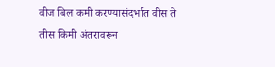वीज बिल कमी करण्यासंदर्भात वीस ते तीस किमी अंतरावरून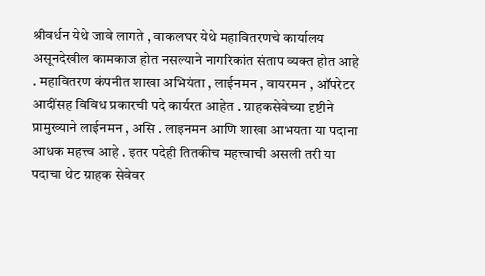श्रीवर्धन येथे जावे लागते , वाकलघर येथे महावितरणचे कार्यालय असूनदेखील कामकाज होत नसल्याने नागरिकांत संताप व्यक्त होत आहे . महावितरण कंपनीत शाखा अभियंता , लाईनमन , वायरमन , ऑपरेटर आदींसह विविध प्रकारची पदे कार्यरत आहेत . ग्राहकसेवेच्या दृष्टीने प्रामुख्याने लाईनमन , असि . लाइनमन आणि शाखा आभयता या पदाना आधक महत्त्व आहे . इतर पदेही तितकीच महत्त्वाची असली तरी या पदाचा थेट ग्राहक सेवेवर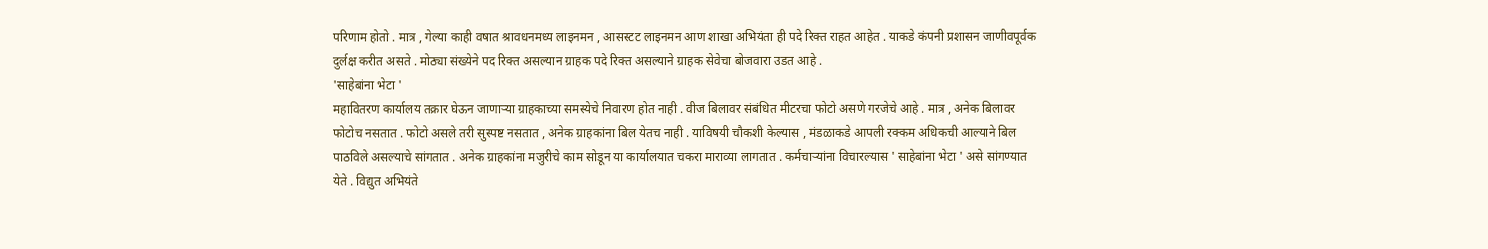परिणाम होतो . मात्र , गेल्या काही वषात श्रावधनमध्य लाइनमन , आसस्टट लाइनमन आण शाखा अभियंता ही पदे रिक्त राहत आहेत . याकडे कंपनी प्रशासन जाणीवपूर्वक दुर्लक्ष करीत असते . मोठ्या संख्येने पद रिक्त असल्यान ग्राहक पदे रिक्त असल्याने ग्राहक सेवेचा बोजवारा उडत आहे .
'साहेबांना भेटा '
महावितरण कार्यालय तक्रार घेऊन जाणाऱ्या ग्राहकाच्या समस्येचे निवारण होत नाही . वीज बिलावर संबंधित मीटरचा फोटो असणे गरजेचे आहे . मात्र , अनेक बिलावर फोटोच नसतात . फोटो असले तरी सुस्पष्ट नसतात , अनेक ग्राहकांना बिल येतच नाही . याविषयी चौकशी केल्यास , मंडळाकडे आपली रक्कम अधिकची आल्याने बिल पाठविले असल्याचे सांगतात . अनेक ग्राहकांना मजुरीचे काम सोडून या कार्यालयात चकरा माराव्या लागतात . कर्मचाऱ्यांना विचारल्यास ' साहेबांना भेटा ' असे सांगण्यात येते . विद्युत अभियंते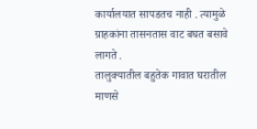कार्यालयात सापडतच नाही . त्यामुळे ग्राहकांना तासनतास वाट बघत बसावे लागते .
तालुक्यातील बहुतेक गावात घरातील माणसे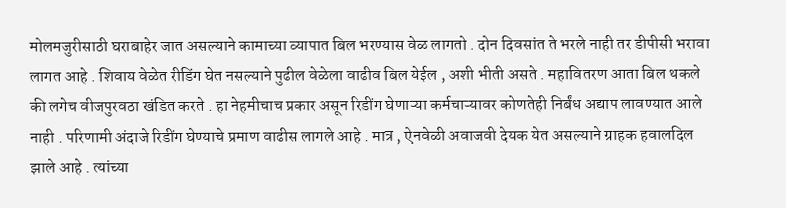मोलमजुरीसाठी घराबाहेर जात असल्याने कामाच्या व्यापात बिल भरण्यास वेळ लागतो . दोन दिवसांत ते भरले नाही तर डीपीसी भरावा लागत आहे . शिवाय वेळेत रीडिंग घेत नसल्याने पुढील वेळेला वाढीव बिल येईल , अशी भीती असते . महावितरण आता बिल थकले की लगेच वीजपुरवठा खंडित करते . हा नेहमीचाच प्रकार असून रिडींग घेणाऱ्या कर्मचाऱ्यावर कोणतेही निर्बंध अद्याप लावण्यात आले नाही . परिणामी अंदाजे रिडींग घेण्याचे प्रमाण वाढीस लागले आहे . मात्र , ऐनवेळी अवाजवी देयक येत असल्याने ग्राहक हवालदिल झाले आहे . त्यांच्या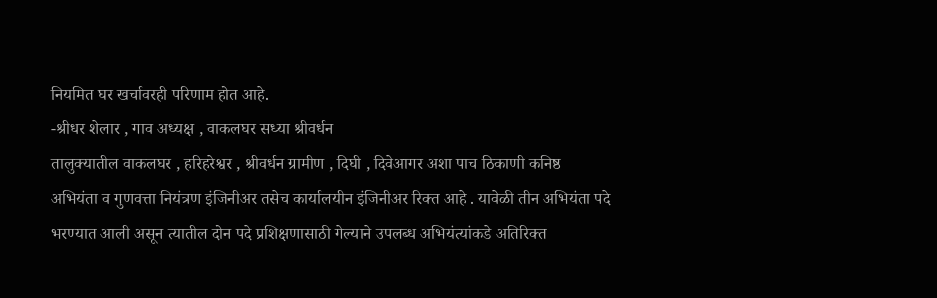नियमित घर खर्चावरही परिणाम होत आहे.
-श्रीधर शेलार , गाव अध्यक्ष , वाकलघर सध्या श्रीवर्धन
तालुक्यातील वाकलघर , हरिहरेश्वर , श्रीवर्धन ग्रामीण , दिघी , दिवेआगर अशा पाच ठिकाणी कनिष्ठ अभियंता व गुणवत्ता नियंत्रण इंजिनीअर तसेच कार्यालयीन इंजिनीअर रिक्त आहे . यावेळी तीन अभियंता पदे भरण्यात आली असून त्यातील दोन पदे प्रशिक्षणासाठी गेल्याने उपलब्ध अभियंत्यांकडे अतिरिक्त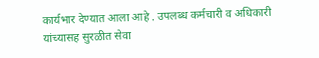कार्यभार देण्यात आला आहे . उपलब्ध कर्मचारी व अधिकारी यांच्यासह सुरळीत सेवा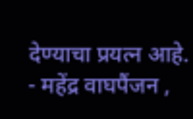देण्याचा प्रयत्न आहे.
- महेंद्र वाघपैंजन ,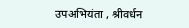उपअभियंता , श्रीवर्धन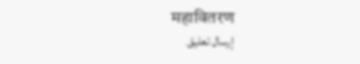महावितरण
إرسال تعليق